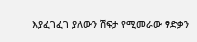እያፈገፈገ ያለውን ሽፍታ የሚመራው ፃድቃን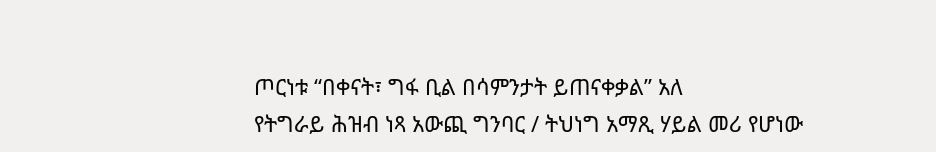ጦርነቱ “በቀናት፣ ግፋ ቢል በሳምንታት ይጠናቀቃል” አለ
የትግራይ ሕዝብ ነጻ አውጪ ግንባር / ትህነግ አማጺ ሃይል መሪ የሆነው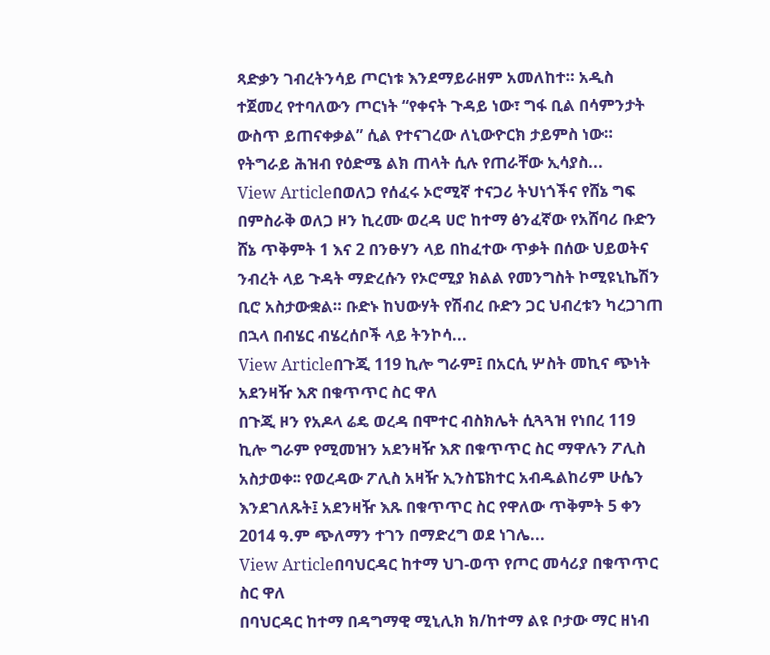ጻድቃን ገብረትንሳይ ጦርነቱ እንደማይራዘም አመለከተ። አዲስ ተጀመረ የተባለውን ጦርነት “የቀናት ጉዳይ ነው፣ ግፋ ቢል በሳምንታት ውስጥ ይጠናቀቃል” ሲል የተናገረው ለኒውዮርክ ታይምስ ነው። የትግራይ ሕዝብ የዕድሜ ልክ ጠላት ሲሉ የጠራቸው ኢሳያስ...
View Articleበወለጋ የሰፈሩ ኦሮሚኛ ተናጋሪ ትህነጎችና የሸኔ ግፍ
በምስራቅ ወለጋ ዞን ኪረሙ ወረዳ ሀሮ ከተማ ፅንፈኛው የአሸባሪ ቡድን ሸኔ ጥቅምት 1 እና 2 በንፁሃን ላይ በከፈተው ጥቃት በሰው ህይወትና ንብረት ላይ ጉዳት ማድረሱን የኦሮሚያ ክልል የመንግስት ኮሚዩኒኬሽን ቢሮ አስታውቋል። ቡድኑ ከህውሃት የሽብረ ቡድን ጋር ህብረቱን ካረጋገጠ በኋላ በብሄር ብሄረሰቦች ላይ ትንኮሳ...
View Articleበጉጂ 119 ኪሎ ግራም፤ በአርሲ ሦስት መኪና ጭነት አደንዛዥ እጽ በቁጥጥር ስር ዋለ
በጉጂ ዞን የአዶላ ሬዴ ወረዳ በሞተር ብስክሌት ሲጓጓዝ የነበረ 119 ኪሎ ግራም የሚመዝን አደንዛዥ እጽ በቁጥጥር ስር ማዋሉን ፖሊስ አስታወቀ፡፡ የወረዳው ፖሊስ አዛዥ ኢንስፔክተር አብዱልከሪም ሁሴን እንደገለጹት፤ አደንዛዥ እጹ በቁጥጥር ስር የዋለው ጥቅምት 5 ቀን 2014 ዓ.ም ጭለማን ተገን በማድረግ ወደ ነገሌ...
View Articleበባህርዳር ከተማ ህገ-ወጥ የጦር መሳሪያ በቁጥጥር ስር ዋለ
በባህርዳር ከተማ በዳግማዊ ሚኒሊክ ክ/ከተማ ልዩ ቦታው ማር ዘነብ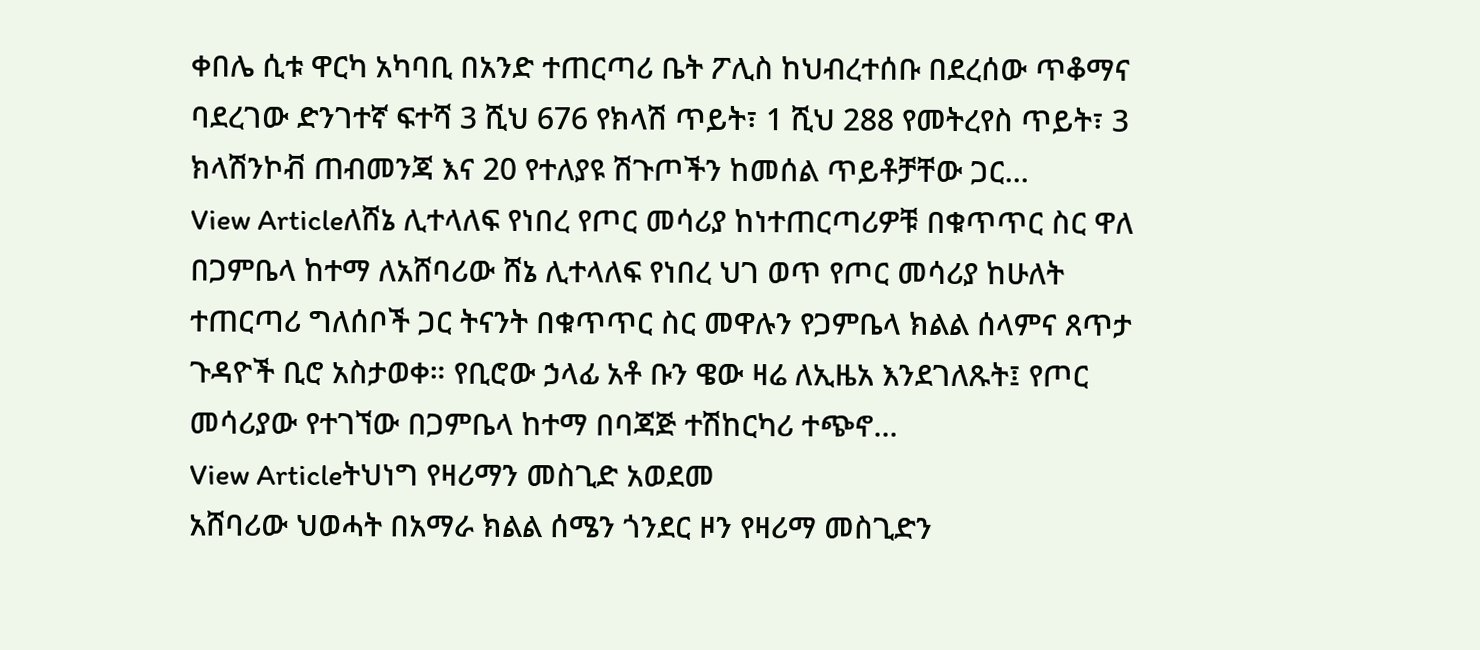ቀበሌ ሲቱ ዋርካ አካባቢ በአንድ ተጠርጣሪ ቤት ፖሊስ ከህብረተሰቡ በደረሰው ጥቆማና ባደረገው ድንገተኛ ፍተሻ 3 ሺህ 676 የክላሽ ጥይት፣ 1 ሺህ 288 የመትረየስ ጥይት፣ 3 ክላሽንኮቭ ጠብመንጃ እና 20 የተለያዩ ሽጉጦችን ከመሰል ጥይቶቻቸው ጋር...
View Articleለሸኔ ሊተላለፍ የነበረ የጦር መሳሪያ ከነተጠርጣሪዎቹ በቁጥጥር ስር ዋለ
በጋምቤላ ከተማ ለአሸባሪው ሸኔ ሊተላለፍ የነበረ ህገ ወጥ የጦር መሳሪያ ከሁለት ተጠርጣሪ ግለሰቦች ጋር ትናንት በቁጥጥር ስር መዋሉን የጋምቤላ ክልል ሰላምና ጸጥታ ጉዳዮች ቢሮ አስታወቀ። የቢሮው ኃላፊ አቶ ቡን ዌው ዛሬ ለኢዜአ እንደገለጹት፤ የጦር መሳሪያው የተገኘው በጋምቤላ ከተማ በባጃጅ ተሽከርካሪ ተጭኖ...
View Articleትህነግ የዛሪማን መስጊድ አወደመ
አሸባሪው ህወሓት በአማራ ክልል ሰሜን ጎንደር ዞን የዛሪማ መስጊድን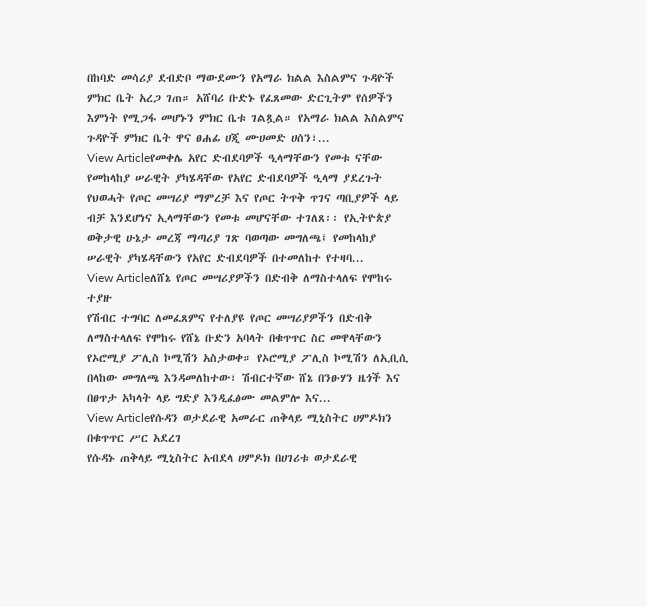በከባድ መሳሪያ ደብድቦ ማውደሙን የአማራ ክልል እስልምና ጉዳዮች ምክር ቤት አረጋ ገጠ። አሸባሪ ቡድኑ የፈጸመው ድርጊትም የሰዎችን እምነት የሚጋፋ መሆኑን ምክር ቤቱ ገልጿል። የአማራ ክልል እስልምና ጉዳዮች ምክር ቤት ዋና ፀሐፊ ሀጂ ሙሀመድ ሀሰን፣...
View Articleየመቀሌ አየር ድብደባዎች ዒላማቸውን የመቱ ናቸው
የመከላከያ ሠራዊት ያካሄዳቸው የአየር ድብደባዎች ዒላማ ያደረጉት የህወሓት የጦር መሣሪያ ማምረቻ እና የጦር ትጥቅ ጥገና ጣቢያዎች ላይ ብቻ እንደሆነና ኢላማቸውን የመቱ መሆናቸው ተገለጸ፡፡ የኢትዮጵያ ወቅታዊ ሁኔታ መረጃ ማጣሪያ ገጽ ባወጣው መግለጫ፤ የመከላከያ ሠራዊት ያካሄዳቸውን የአየር ድብደባዎች በተመለከተ የተዛባ...
View Articleለሸኔ የጦር መሣሪያዎችን በድብቅ ለማስተላለፍ የሞከሩ ተያዙ
የሽብር ተግባር ለመፈጸምና የተለያዩ የጦር መሣሪያዎችን በድብቅ ለማስተላለፍ የሞከሩ የሸኔ ቡድን አባላት በቁጥጥር ስር መዋላቸውን የኦሮሚያ ፖሊስ ኮሚሽን አስታወቀ። የኦሮሚያ ፖሊስ ኮሚሽን ለኢቢሲ በላከው መግለጫ እንዳመለከተው፣ ሽብርተኛው ሸኔ በንፁሃን ዜጎች እና በፀጥታ አካላት ላይ ግድያ እንዲፈፅሙ መልምሎ እና...
View Articleየሱዳን ወታደራዊ አመራር ጠቅላይ ሚኒስትር ሀምዶክን በቁጥጥር ሥር አደረገ
የሱዳኑ ጠቅላይ ሚኒስትር አብደላ ሀምዶክ በሀገሪቱ ወታደራዊ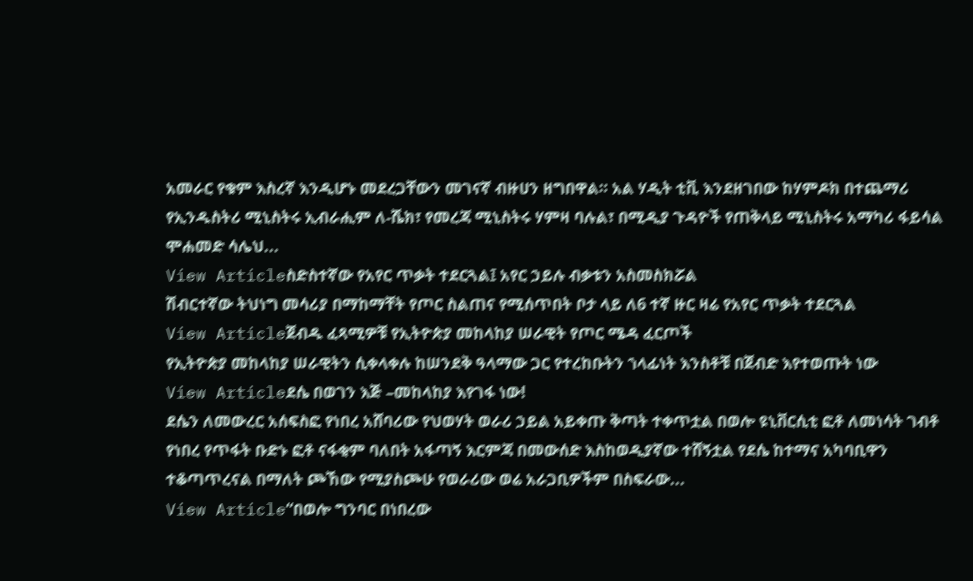አመራር የቁም እስረኛ እንዲሆኑ መደረጋቸውን መገናኛ ብዙሀን ዘግበዋል። አል ሃዲት ቲቪ እንደዘገበው ከሃምዶክ በተጨማሪ የኢንዱስትሪ ሚኒስትሩ ኢብራሒም ለ-ሼክ፣ የመረጃ ሚኒስትሩ ሃምዛ ባሉል፣ በሚዲያ ጉዳዮች የጠቅላይ ሚኒስትሩ አማካሪ ፋይሳል ሞሐመድ ሳሌህ...
View Articleስድስተኛው የአየር ጥቃት ተደርጓል፤ አየር ኃይሉ ብቃቱን አስመስክሯል
ሽብርተኛው ትህነግ መሳሪያ በማከማቸት የጦር ስልጠና የሚሰጥበት ቦታ ላይ ለ6 ተኛ ዙር ዛሬ የአየር ጥቃት ተደርጓል
View Articleጀብዱ ፈጻሚዎቹ የኢትዮጵያ መከላከያ ሠራዊት የጦር ሜዳ ፈርጦች
የኢትዮጵያ መከላከያ ሠራዊትን ሲቀላቀሉ ከሠንደቅ ዓላማው ጋር የተረከቡትን ኀላፊነት እንስቶቹ በጀብድ እየተወጡት ነው
View Articleደሴ በወገን እጅ –መከላከያ እየገፋ ነው!
ደሴን ለመውረር አሰፍስፎ የነበረ አሸባሪው የህወሃት ወራሪ ኃይል አይቀጡ ቅጣት ተቀጥቷል በወሎ ዩኒቨርሲቲ ፎቶ ለመነሳት ገብቶ የነበረ የጥፋት ቡድኑ ፎቶ ናፋቂም ባለበት አፋጣኝ እርምጃ በመውሰድ እስከወዲያኛው ተሸኝቷል የደሴ ከተማና አካባቢዋን ተቆጣጥረናል በማለት ጮኸው የሚያስጮሁ የወራሪው ወሬ አራጋቢዎችም በስፍራው...
View Article“በወሎ ግንባር በነበረው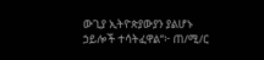ውጊያ ኢትዮጵያውያን ያልሆኑ ኃይሎች ተሳትፈዋል”፦ ጠ/ሚ/ር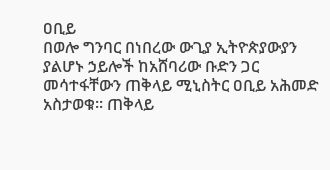ዐቢይ
በወሎ ግንባር በነበረው ውጊያ ኢትዮጵያውያን ያልሆኑ ኃይሎች ከአሸባሪው ቡድን ጋር መሳተፋቸውን ጠቅላይ ሚኒስትር ዐቢይ አሕመድ አስታወቁ። ጠቅላይ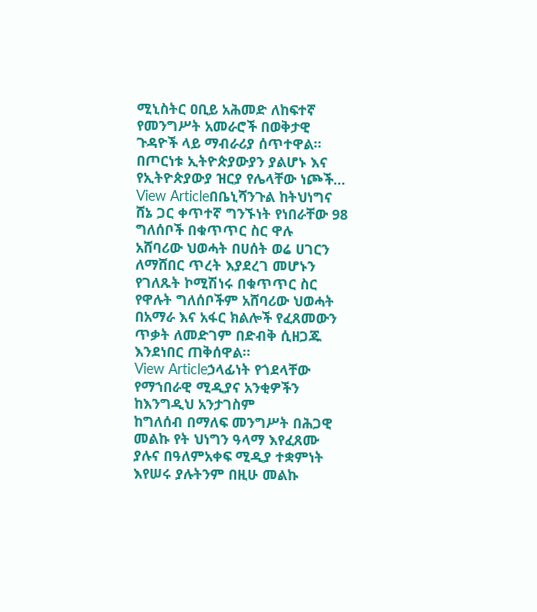ሚኒስትር ዐቢይ አሕመድ ለከፍተኛ የመንግሥት አመራሮች በወቅታዊ ጉዳዮች ላይ ማብራሪያ ሰጥተዋል። በጦርነቱ ኢትዮጵያውያን ያልሆኑ እና የኢትዮጵያውያ ዝርያ የሌላቸው ነጮች...
View Articleበቤኒሻንጉል ከትህነግና ሸኔ ጋር ቀጥተኛ ግንኙነት የነበራቸው 98 ግለሰቦች በቁጥጥር ስር ዋሉ
አሸባሪው ህወሓት በሀሰት ወሬ ሀገርን ለማሸበር ጥረት እያደረገ መሆኑን የገለጹት ኮሚሽነሩ በቁጥጥር ስር የዋሉት ግለሰቦችም አሸባሪው ህወሓት በአማራ እና አፋር ክልሎች የፈጸመውን ጥቃት ለመድገም በድብቅ ሲዘጋጁ እንደነበር ጠቅሰዋል፡፡
View Articleኃላፊነት የጎደላቸው የማኀበራዊ ሚዲያና አንቂዎችን ከእንግዲህ አንታገስም
ከግለሰብ በማለፍ መንግሥት በሕጋዊ መልኩ የት ህነግን ዓላማ እየፈጸሙ ያሉና በዓለምአቀፍ ሚዲያ ተቋምነት እየሠሩ ያሉትንም በዚሁ መልኩ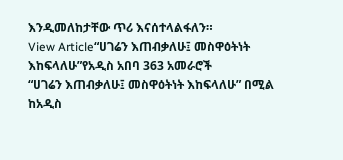እንዲመለከታቸው ጥሪ እናሰተላልፋለን።
View Article“ሀገሬን እጠብቃለሁ፤ መስዋዕትነት እከፍላለሁ”የአዲስ አበባ 363 አመራሮች
“ሀገሬን እጠብቃለሁ፤ መስዋዕትነት እከፍላለሁ” በሚል ከአዲስ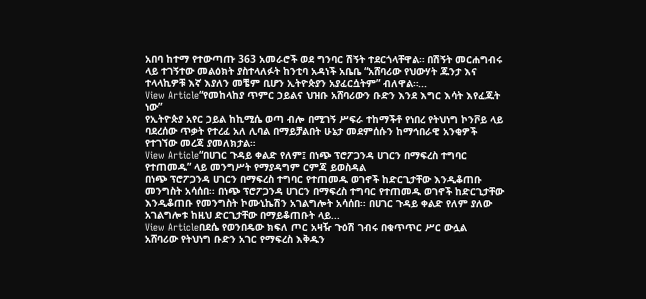አበባ ከተማ የተውጣጡ 363 አመራሮች ወደ ግንባር ሽኝት ተደርጎላቸዋል። በሽኝት መርሐግብሩ ላይ ተገኝተው መልዕክት ያስተላለፉት ከንቲባ አዳነች አቤቤ “አሸባሪው የህውሃት ጁንታ እና ተላላኪዎቹ እኛ እያለን መቼም ቢሆን ኢትዮጵያን አያፈርሷትም” ብለዋል።...
View Article“የመከላከያ ጥምር ኃይልና ህዝቡ አሸባሪውን ቡድን እንደ እግር እሳት እየፈጁት ነው”
የኢትዮጵያ አየር ኃይል ከኪሚሴ ወጣ ብሎ በሚገኝ ሥፍራ ተከማችቶ የነበረ የትህነግ ኮንቮይ ላይ ባደረሰው ጥቃት የተረፈ አለ ሊባል በማይቻልበት ሁኔታ መደምሰሱን ከማኅበራዊ አንቂዎች የተገኘው መረጃ ያመለክታል።
View Article“በሀገር ጉዳይ ቀልድ የለም፤ በነጭ ፕሮፖጋንዳ ሀገርን በማፍረስ ተግባር የተጠመዱ” ላይ መንግሥት የማያዳግም ርምጃ ይወስዳል
በነጭ ፕሮፖጋንዳ ሀገርን በማፍረስ ተግባር የተጠመዱ ወገኖች ከድርጊታቸው እንዲቆጠቡ መንግስት አሳሰበ፡፡ በነጭ ፕሮፖጋንዳ ሀገርን በማፍረስ ተግባር የተጠመዱ ወገኖች ከድርጊታቸው እንዲቆጠቡ የመንግስት ኮሙኒኬሽን አገልግሎት አሳሰበ፡፡ በሀገር ጉዳይ ቀልድ የለም ያለው አገልግሎቱ ከዚህ ድርጊታቸው በማይቆጠቡት ላይ...
View Articleበደሴ የወንበዴው ክፍለ ጦር አዛዥ ጉዕሽ ገብሩ በቁጥጥር ሥር ውሏል
አሸባሪው የትህነግ ቡድን አገር የማፍረስ እቅዱን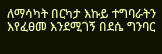ለማሳካት በርካታ እኩይ ተግባራትን እየፈፀመ እንደሚገኝ በደሴ ግንባር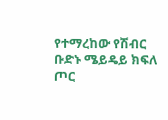የተማረከው የሽብር ቡድኑ ሜይዴይ ክፍለ ጦር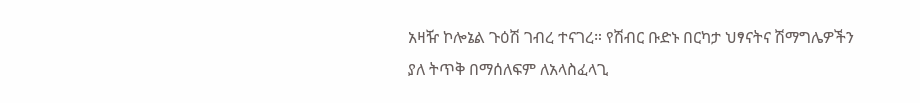አዛዥ ኮሎኔል ጉዕሽ ገብረ ተናገረ። የሽብር ቡድኑ በርካታ ህፃናትና ሽማግሌዎችን ያለ ትጥቅ በማሰለፍም ለአላስፈላጊ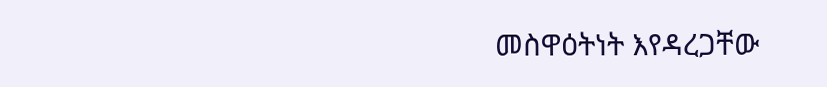መስዋዕትነት እየዳረጋቸው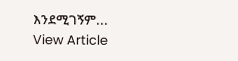እንደሚገኝም...
View Article